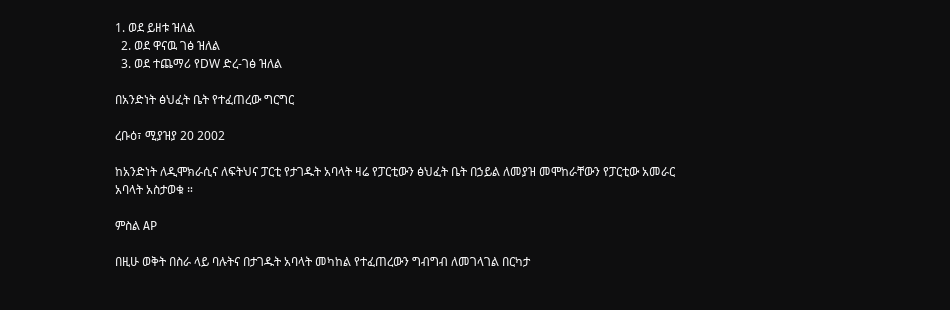1. ወደ ይዘቱ ዝለል
  2. ወደ ዋናዉ ገፅ ዝለል
  3. ወደ ተጨማሪ የDW ድረ-ገፅ ዝለል

በአንድነት ፅህፈት ቤት የተፈጠረው ግርግር

ረቡዕ፣ ሚያዝያ 20 2002

ከአንድነት ለዲሞክራሲና ለፍትህና ፓርቲ የታገዱት አባላት ዛሬ የፓርቲውን ፅህፈት ቤት በኃይል ለመያዝ መሞከራቸውን የፓርቲው አመራር አባላት አስታወቁ ።

ምስል AP

በዚሁ ወቅት በስራ ላይ ባሉትና በታገዱት አባላት መካከል የተፈጠረውን ግብግብ ለመገላገል በርካታ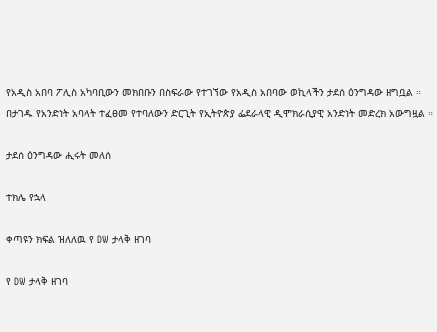የአዲስ አበባ ፖሊስ አካባቢውን መክበቡን በስፍራው የተገኘው የአዲስ አበባው ወኪላችን ታደሰ ዕንግዳው ዘግቧል ። በታገዱ የአንድነት አባላት ተፈፀመ የተባለውን ድርጊት የኢትዮጵያ ፌደራላዊ ዲሞክራሲያዊ አንድነት መድረክ አውግዟል ።

ታደሰ ዕንግዳው ሒሩት መለሰ

ተክሌ የኋላ

ቀጣዩን ክፍል ዝለለዉ የ DW ታላቅ ዘገባ

የ DW ታላቅ ዘገባ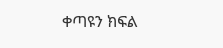ቀጣዩን ክፍል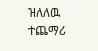ዝለለዉ ተጨማሪ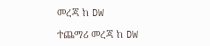መረጃ ከ DW

ተጨማሪ መረጃ ከ DW